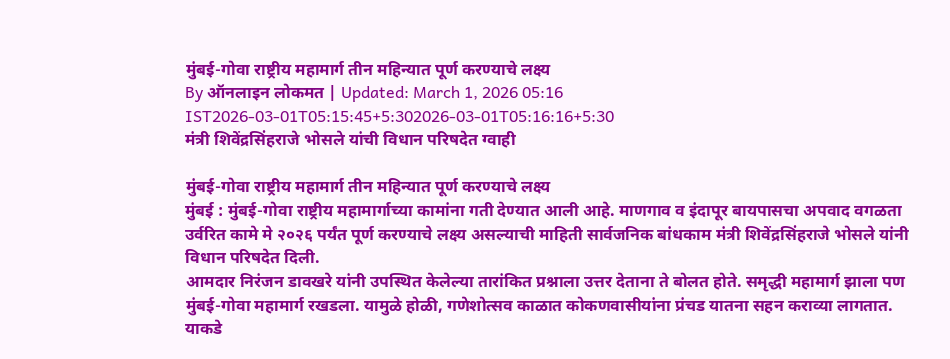मुंबई-गोवा राष्ट्रीय महामार्ग तीन महिन्यात पूर्ण करण्याचे लक्ष्य
By ऑनलाइन लोकमत | Updated: March 1, 2026 05:16 IST2026-03-01T05:15:45+5:302026-03-01T05:16:16+5:30
मंत्री शिवेंद्रसिंहराजे भोसले यांची विधान परिषदेत ग्वाही

मुंबई-गोवा राष्ट्रीय महामार्ग तीन महिन्यात पूर्ण करण्याचे लक्ष्य
मुंबई : मुंबई-गोवा राष्ट्रीय महामार्गाच्या कामांना गती देण्यात आली आहे. माणगाव व इंदापूर बायपासचा अपवाद वगळता उर्वरित कामे मे २०२६ पर्यंत पूर्ण करण्याचे लक्ष्य असल्याची माहिती सार्वजनिक बांधकाम मंत्री शिवेंद्रसिंहराजे भोसले यांनी विधान परिषदेत दिली.
आमदार निरंजन डावखरे यांनी उपस्थित केलेल्या तारांकित प्रश्नाला उत्तर देताना ते बोलत होते. समृद्धी महामार्ग झाला पण मुंबई-गोवा महामार्ग रखडला. यामुळे होळी, गणेशोत्सव काळात कोकणवासीयांना प्रंचड यातना सहन कराव्या लागतात. याकडे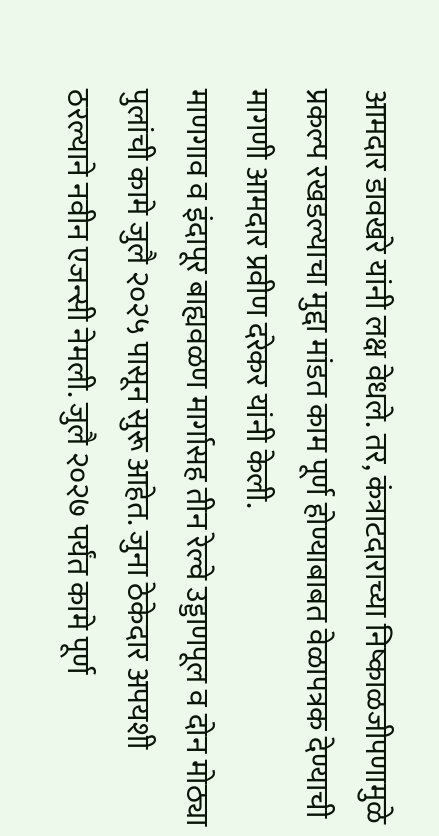आमदार डावखरे यांनी लक्ष वेधले. तर, कंत्राटदाराच्या निष्काळजीपणामुळे प्रकल्प रखडल्याचा मुद्दा मांडत काम पूर्ण होण्याबाबत वेळापत्रक देण्याची मागणी आमदार प्रवीण दरेकर यांनी केली.
माणगाव व इंदापूर बाह्यवळण मार्गासह तीन रेल्वे उड्डाणपूल व दोन मोठ्या पुलांची कामे जुलै २०२५ पासून सुरू आहेत. जुना ठेकेदार अपयशी ठरल्याने नवीन एजन्सी नेमली. जुलै २०२७ पर्यंत कामे पूर्ण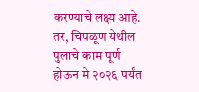करण्याचे लक्ष्य आहे. तर, चिपळूण येथील पुलाचे काम पूर्ण होऊन मे २०२६ पर्यंत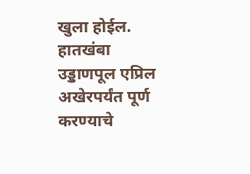खुला होईल. हातखंबा उड्डाणपूल एप्रिल अखेरपर्यंत पूर्ण करण्याचे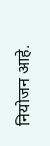नियोजन आहे.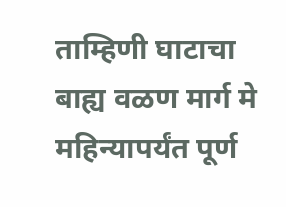ताम्हिणी घाटाचा बाह्य वळण मार्ग मे महिन्यापर्यंत पूर्ण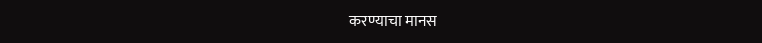करण्याचा मानस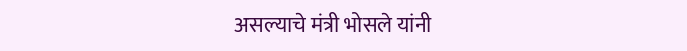असल्याचे मंत्री भोसले यांनी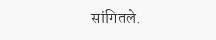सांगितले.